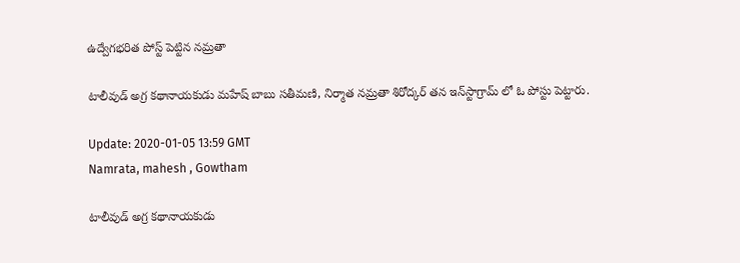ఉద్వేగభరిత పోస్ట్‌ పెట్టిన నమ్రతా

టాలీవుడ్‌ అగ్ర కథానాయకుడు మహేష్ బాబు సతీమణి, నిర్మాత నమ్రతా శిరోద్కర్‌ తన ఇన్‌స్టాగ్రామ్ లో ఓ పోస్టు పెట్టారు.

Update: 2020-01-05 13:59 GMT
Namrata, mahesh , Gowtham

టాలీవుడ్‌ అగ్ర కథానాయకుడు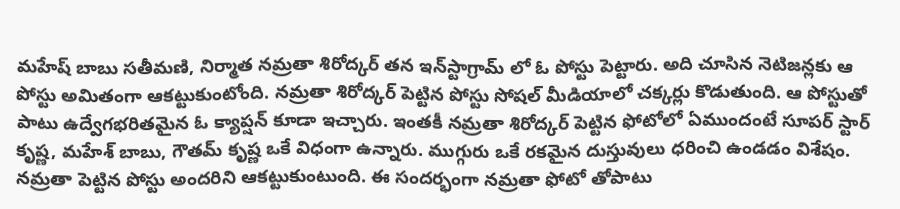మహేష్ బాబు సతీమణి, నిర్మాత నమ్రతా శిరోద్కర్‌ తన ఇన్‌స్టాగ్రామ్ లో ఓ పోస్టు పెట్టారు. అది చూసిన నెటిజన్లకు ఆ పోస్టు అమితంగా ఆకట్టుకుంటోంది. నమ్రతా శిరోద్కర్‌ పెట్టిన పోస్టు సోషల్ మీడియాలో చక్కర్లు కొడుతుంది. ఆ పోస్టుతో పాటు ఉద్వేగభరితమైన ఓ క్యాప్షన్ కూడా ఇచ్చారు. ఇంతకీ నమ్రతా శిరోద్కర్‌ పెట్టిన ఫోటోలో ఏముందంటే సూపర్ స్టార్ కృష్ణ, మహేశ్ బాబు‌, గౌతమ్‌ కృష్ణ ఒకే విధంగా ఉన్నారు. ముగ్గురు ఒకే రకమైన దుస్తువులు ధరించి ఉండడం విశేషం. నమ్రతా పెట్టిన పోస్టు అందరిని ఆకట్టుకుంటుంది. ఈ సందర్భంగా నమ్రతా ఫోటో తోపాటు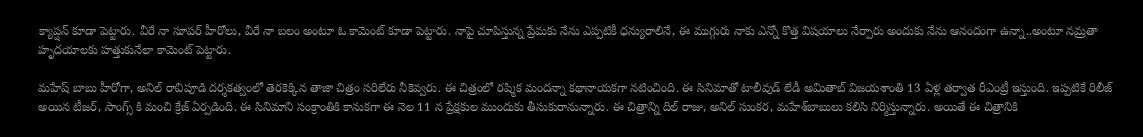క్యాప్షన్ కూడా పెట్టారు. వీరే నా సూపర్‌ హీరోలు, వీరే నా బలం అంటూ ఓ కామెంట్ కూడా పెట్టారు. నాపై చూపిస్తున్న ప్రేమకు నేను ఎప్పటికీ ధన్యురాలినే, ఈ ముగ్గురు నాకు ఎన్నో కొత్త విషయాలు నేర్పారు అందుకు నేను ఆనందంగా ఉన్నా..అంటూ నమ్రతా హృదయాలకు హత్తుకునేలా కామెంట్ పెట్టారు.

మహేష్ బాబు హీరోగా, అనిల్ రావిపూడి దర్శకత్వంలో తెరకెక్కిన తాజా చిత్రం స‌రిలేరు నీకెవ్వరు. ఈ చిత్రంలో రష్మిక మందన్నా కథానాయకగా నటించింది. ఈ సినిమాతో టాలీవుడ్ లేడీ అమితాబ్ విజయశాంతి 13 ఏళ్ల తర్వాత రీఎంట్రీ ఇస్తుంది. ఇప్పటికే రిలీజ్ అయిన టీజర్, సాంగ్స్ కి మంచి క్రేజ్ ఏర్పడింది. ఈ సినిమాని సంక్రాంతికి కానుకగా ఈ నెల 11 న ప్రేక్షకుల ముందుకు తీసుకురానున్నారు. ఈ చిత్రాన్ని దిల్‌ రాజు, అనిల్‌ సుంకర, మహేశ్‌బాబులు కలిసి నిర్మిస్తున్నారు. అయితే ఈ చిత్రానికి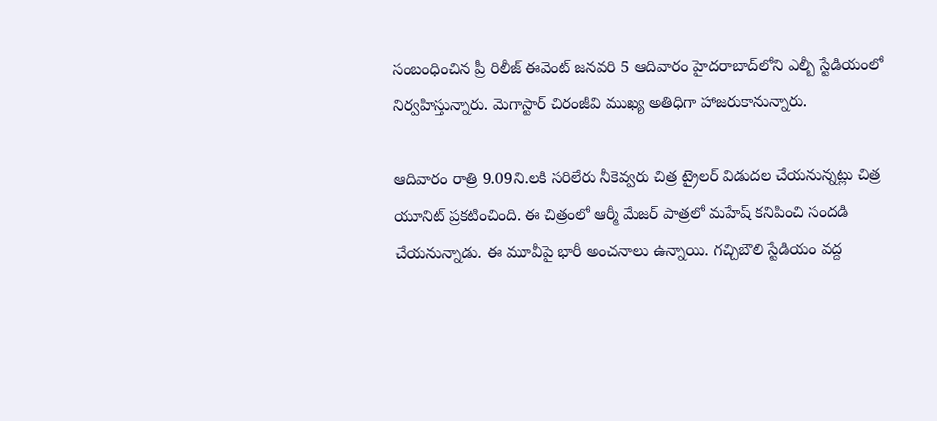సంబంధించిన ప్రీ రిలీజ్ ఈవెంట్ జనవరి 5 ఆదివారం హైదరాబాద్‌లోని ఎల్బీ స్టేడియంలో నిర్వహిస్తున్నారు. మెగాస్టార్ చిరంజీవి ముఖ్య అతిధిగా హాజరుకానున్నారు.

ఆదివారం రాత్రి 9.09ని.ల‌కి స‌రిలేరు నీకెవ్వరు చిత్ర ట్రైల‌ర్ విడుద‌ల చేయనున్నట్లు చిత్ర యూనిట్ ప్రకటించింది. ఈ చిత్రంలో ఆర్మీ మేజ‌ర్ పాత్రలో మ‌హేష్ క‌నిపించి సంద‌డి చేయ‌నున్నాడు. ఈ మూవీపై భారీ అంచనాలు ఉన్నాయి. గచ్చిబౌలి స్టేడియం వద్ద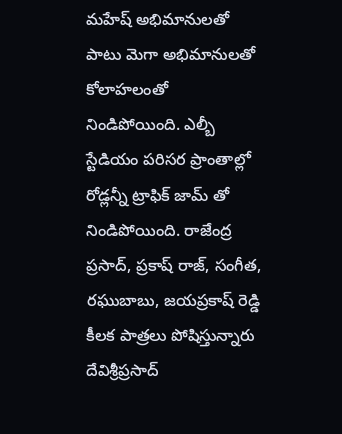మహేష్ అభిమానులతో పాటు మెగా అభిమానులతో కోలాహలంతో నిండిపోయింది. ఎల్బీ స్టేడియం పరిసర ప్రాంతాల్లో రోడ్లన్నీ ట్రాఫిక్ జామ్ తో నిండిపోయింది. రాజేంద్ర ప్రసాద్‌, ప్రకాష్‌ రాజ్‌, సంగీత, రఘుబాబు, జయప్రకాష్‌ రెడ్డి కీలక పాత్రలు పోషిస్తున్నారు దేవిశ్రీప్రసాద్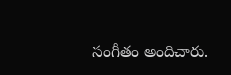సంగీతం అందిచారు.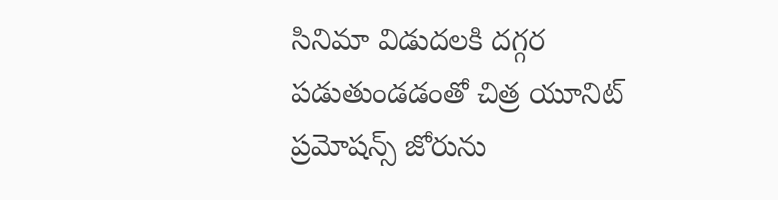సినిమా విడుదలకి దగ్గర పడుతుండడంతో చిత్ర యూనిట్ ప్రమోషన్స్ జోరును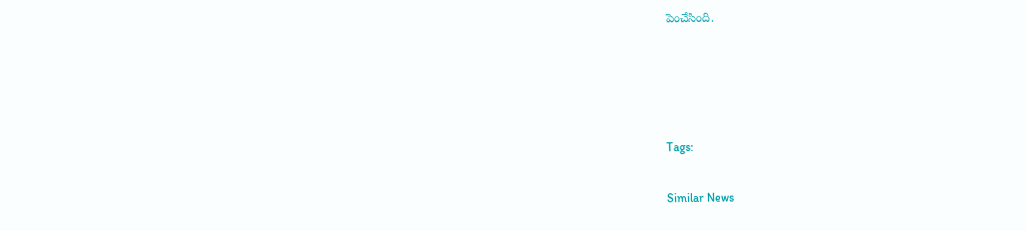పెంచేసింది.




Tags:

Similar News